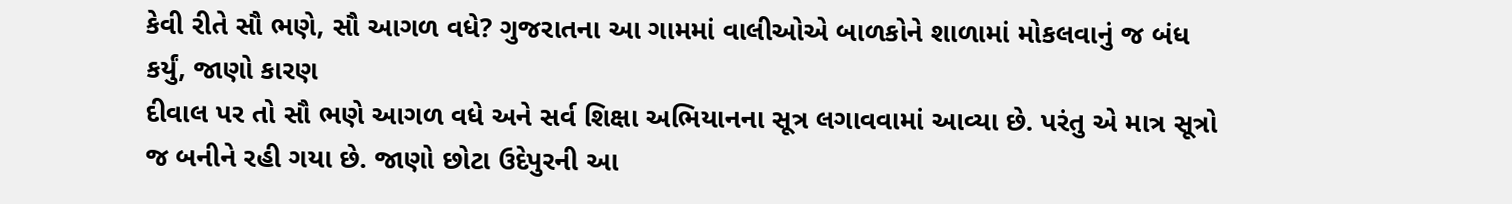કેવી રીતે સૌ ભણે, સૌ આગળ વધે? ગુજરાતના આ ગામમાં વાલીઓએ બાળકોને શાળામાં મોકલવાનું જ બંધ કર્યું, જાણો કારણ
દીવાલ પર તો સૌ ભણે આગળ વધે અને સર્વ શિક્ષા અભિયાનના સૂત્ર લગાવવામાં આવ્યા છે. પરંતુ એ માત્ર સૂત્રો જ બનીને રહી ગયા છે. જાણો છોટા ઉદેપુરની આ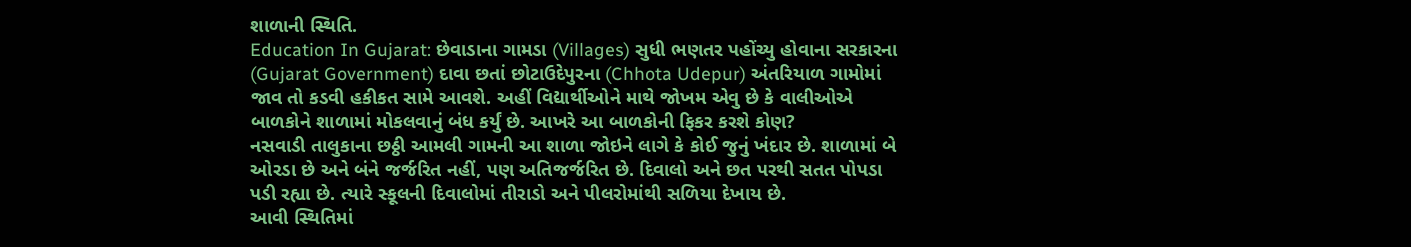શાળાની સ્થિતિ.
Education In Gujarat: છેવાડાના ગામડા (Villages) સુધી ભણતર પહોંચ્યુ હોવાના સરકારના (Gujarat Government) દાવા છતાં છોટાઉદેપુરના (Chhota Udepur) અંતરિયાળ ગામોમાં જાવ તો કડવી હકીકત સામે આવશે. અહીં વિદ્યાર્થીઓને માથે જોખમ એવુ છે કે વાલીઓએ બાળકોને શાળામાં મોકલવાનું બંધ કર્યું છે. આખરે આ બાળકોની ફિકર કરશે કોણ?
નસવાડી તાલુકાના છઠ્ઠી આમલી ગામની આ શાળા જોઇને લાગે કે કોઈ જુનું ખંદાર છે. શાળામાં બે ઓરડા છે અને બંને જર્જરિત નહીં, પણ અતિજર્જરિત છે. દિવાલો અને છત પરથી સતત પોપડા પડી રહ્યા છે. ત્યારે સ્કૂલની દિવાલોમાં તીરાડો અને પીલરોમાંથી સળિયા દેખાય છે.
આવી સ્થિતિમાં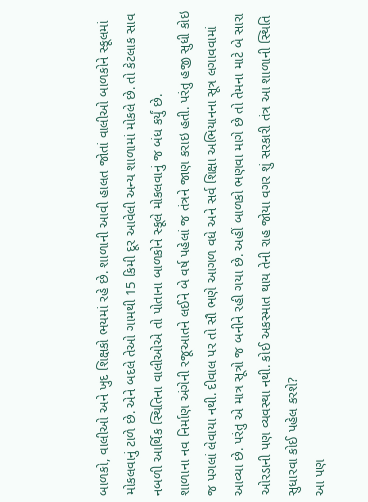બાળકો, વાલીઓ અને ખુદ શિક્ષકો ભયમાં રહે છે. શાળાની આવી હાલત જોતાં વાલીઓ બાળકોને સ્કૂલમાં મોકલવાનું ટાળે છે. એને બદલે તેઓ ગામથી 15 કિમી દૂર આવેલી અન્ય શાળામાં મોકલે છે. તો કેટલાક સાવ નબળી આર્થિક સ્થિતિના વાલીઓએ તો પોતાના બાળકોને સ્કૂલે મોકલવાનું જ બંધ કર્યું છે.
શાળાના નવ નિર્માણ અંગેની રજૂઆતને લઈને બે વર્ષ પહેલાં જ તંત્રને જાણ કરાઇ હતી. પરંતુ હજી સુધી કોઇ જ પગલાં લેવાયા નથી. દીવાલ પર તો સૌ ભણે આગળ વધે અને સર્વ શિક્ષા અભિયાનના સૂત્ર લગાવવામાં આવ્યા છે. પરંતુ એ માત્ર સૂત્રો જ બનીને રહી ગયા છે. અહીં બાળકો ભણવા માગે છે તો તેમના માટે બે સારા ઓરડાની પણ વ્યવસ્થા નથી. કોઈ અકસ્માત થાય તેની રાહ જોયા વગર શું સરકારી તંત્ર આ શાળાની સ્થિતિ સુધારવા કોઈ પહેલ કરશે?
આ પણ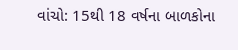વાંચો: 15થી 18 વર્ષના બાળકોના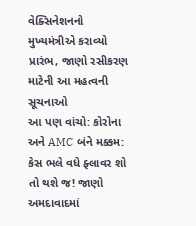વેક્સિનેશનનો મુખ્યમંત્રીએ કરાવ્યો પ્રારંભ, જાણો રસીકરણ માટેની આ મહત્વની સૂચનાઓ
આ પણ વાંચો: કોરોના અને AMC બંને મક્કમ: કેસ ભલે વધે ફ્લાવર શો તો થશે જ! જાણો અમદાવાદમાં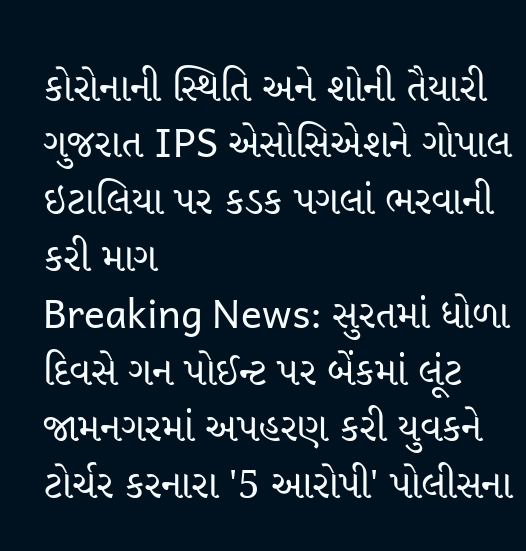કોરોનાની સ્થિતિ અને શોની તૈયારી
ગુજરાત IPS એસોસિએશને ગોપાલ ઇટાલિયા પર કડક પગલાં ભરવાની કરી માગ
Breaking News: સુરતમાં ધોળા દિવસે ગન પોઈન્ટ પર બેંકમાં લૂંટ
જામનગરમાં અપહરણ કરી યુવકને ટોર્ચર કરનારા '5 આરોપી' પોલીસના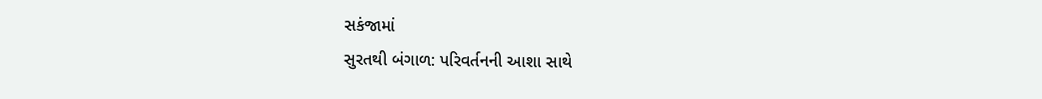સકંજામાં
સુરતથી બંગાળ: પરિવર્તનની આશા સાથે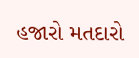હજારો મતદારો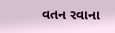વતન રવાના